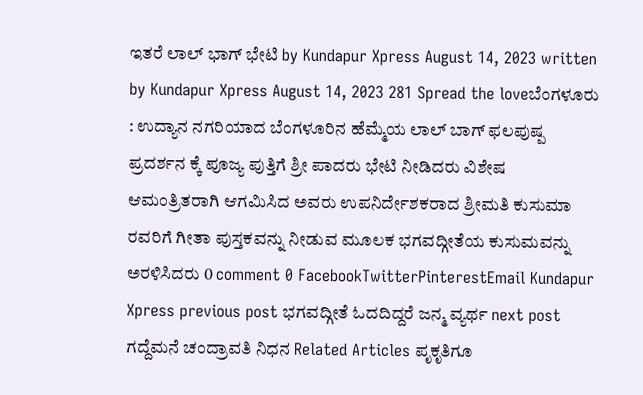ಇತರೆ ಲಾಲ್ ಭಾಗ್ ಭೇಟಿ by Kundapur Xpress August 14, 2023 written by Kundapur Xpress August 14, 2023 281 Spread the loveಬೆಂಗಳೂರು : ಉದ್ಯಾನ ನಗರಿಯಾದ ಬೆಂಗಳೂರಿನ ಹೆಮ್ಮೆಯ ಲಾಲ್ ಬಾಗ್ ಫಲಪುಷ್ಪ ಪ್ರದರ್ಶನ ಕ್ಕೆ ಪೂಜ್ಯ ಪುತ್ತಿಗೆ ಶ್ರೀ ಪಾದರು ಭೇಟಿ ನೀಡಿದರು ವಿಶೇಷ ಆಮಂತ್ರಿತರಾಗಿ ಆಗಮಿಸಿದ ಅವರು ಉಪನಿರ್ದೇಶಕರಾದ ಶ್ರೀಮತಿ ಕುಸುಮಾ ರವರಿಗೆ ಗೀತಾ ಪುಸ್ತಕವನ್ನು ನೀಡುವ ಮೂಲಕ ಭಗವದ್ಗೀತೆಯ ಕುಸುಮವನ್ನು ಅರಳಿಸಿದರು 0 comment 0 FacebookTwitterPinterestEmail Kundapur Xpress previous post ಭಗವದ್ಗೀತೆ ಓದದಿದ್ದರೆ ಜನ್ಮ ವ್ಯರ್ಥ next post ಗದ್ದೆಮನೆ ಚಂದ್ರಾವತಿ ನಿಧನ Related Articles ಪೃಕೃತಿಗೂ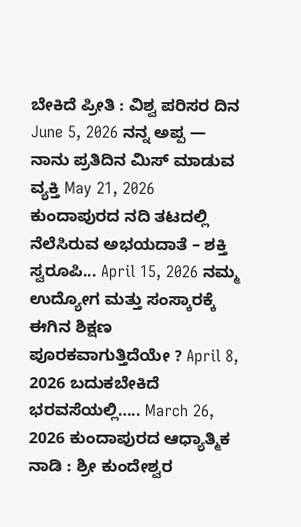ಬೇಕಿದೆ ಪ್ರೀತಿ : ವಿಶ್ವ ಪರಿಸರ ದಿನ June 5, 2026 ನನ್ನ ಅಪ್ಪ — ನಾನು ಪ್ರತಿದಿನ ಮಿಸ್ ಮಾಡುವ ವ್ಯಕ್ತಿ May 21, 2026 ಕುಂದಾಪುರದ ನದಿ ತಟದಲ್ಲಿ ನೆಲೆಸಿರುವ ಅಭಯದಾತೆ – ಶಕ್ತಿ ಸ್ವರೂಪಿ... April 15, 2026 ನಮ್ಮ ಉದ್ಯೋಗ ಮತ್ತು ಸಂಸ್ಕಾರಕ್ಕೆ ಈಗಿನ ಶಿಕ್ಷಣ ಪೂರಕವಾಗುತ್ತಿದೆಯೇ ? April 8, 2026 ಬದುಕಬೇಕಿದೆ ಭರವಸೆಯಲ್ಲಿ….. March 26, 2026 ಕುಂದಾಪುರದ ಆಧ್ಯಾತ್ಮಿಕ ನಾಡಿ : ಶ್ರೀ ಕುಂದೇಶ್ವರ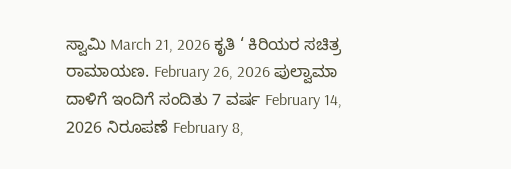ಸ್ವಾಮಿ March 21, 2026 ಕೃತಿ ‘ ಕಿರಿಯರ ಸಚಿತ್ರ ರಾಮಾಯಣ. February 26, 2026 ಪುಲ್ವಾಮಾ ದಾಳಿಗೆ ಇಂದಿಗೆ ಸಂದಿತು 7 ವರ್ಷ February 14, 2026 ನಿರೂಪಣೆ February 8,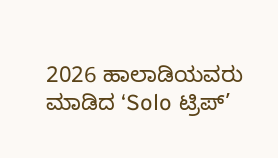2026 ಹಾಲಾಡಿಯವರು ಮಾಡಿದ ‘Solo ಟ್ರಿಪ್’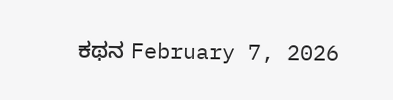ಕಥನ February 7, 2026